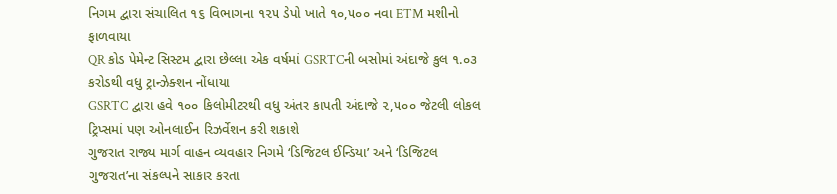નિગમ દ્વારા સંચાલિત ૧૬ વિભાગના ૧૨૫ ડેપો ખાતે ૧૦,૫૦૦ નવા ETM મશીનો ફાળવાયા
QR કોડ પેમેન્ટ સિસ્ટમ દ્વારા છેલ્લા એક વર્ષમાં GSRTCની બસોમાં અંદાજે કુલ ૧.૦૩ કરોડથી વધુ ટ્રાન્ઝેક્શન નોંધાયા
GSRTC દ્વારા હવે ૧૦૦ કિલોમીટરથી વધુ અંતર કાપતી અંદાજે ૨,૫૦૦ જેટલી લોકલ ટ્રિપ્સમાં પણ ઓનલાઈન રિઝર્વેશન કરી શકાશે
ગુજરાત રાજ્ય માર્ગ વાહન વ્યવહાર નિગમે ‘ડિજિટલ ઈન્ડિયા’ અને ‘ડિજિટલ ગુજરાત’ના સંકલ્પને સાકાર કરતા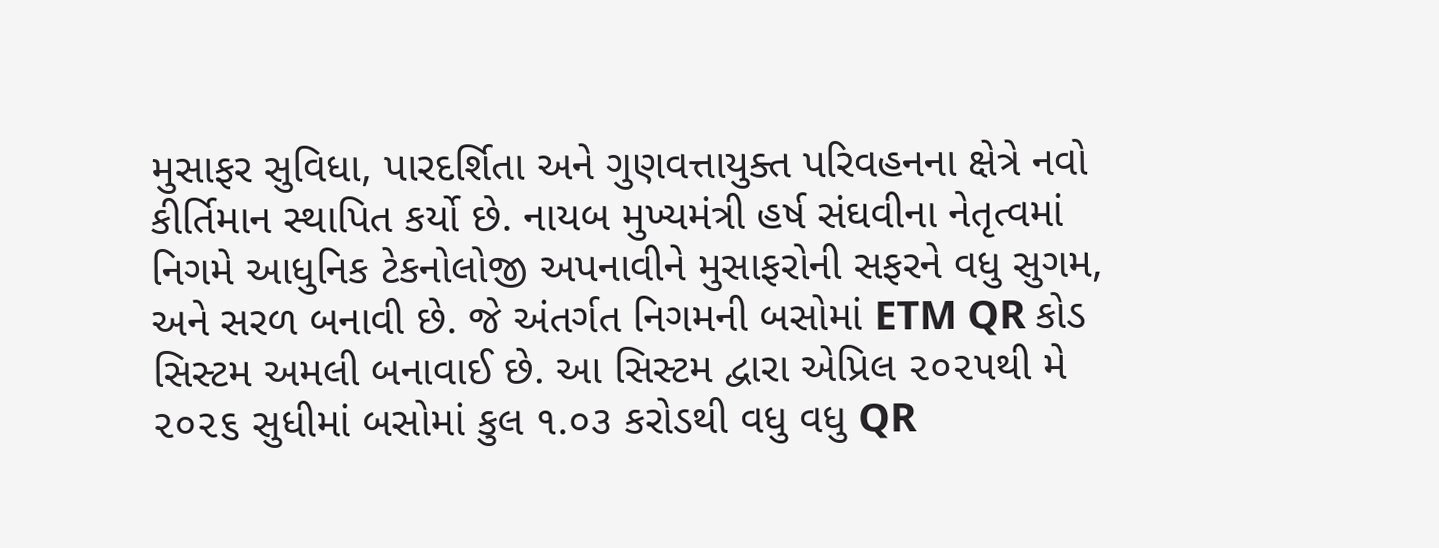મુસાફર સુવિધા, પારદર્શિતા અને ગુણવત્તાયુક્ત પરિવહનના ક્ષેત્રે નવો કીર્તિમાન સ્થાપિત કર્યો છે. નાયબ મુખ્યમંત્રી હર્ષ સંઘવીના નેતૃત્વમાં નિગમે આધુનિક ટેકનોલોજી અપનાવીને મુસાફરોની સફરને વધુ સુગમ, અને સરળ બનાવી છે. જે અંતર્ગત નિગમની બસોમાં ETM QR કોડ સિસ્ટમ અમલી બનાવાઈ છે. આ સિસ્ટમ દ્વારા એપ્રિલ ૨૦૨૫થી મે ૨૦૨૬ સુધીમાં બસોમાં કુલ ૧.૦૩ કરોડથી વધુ વધુ QR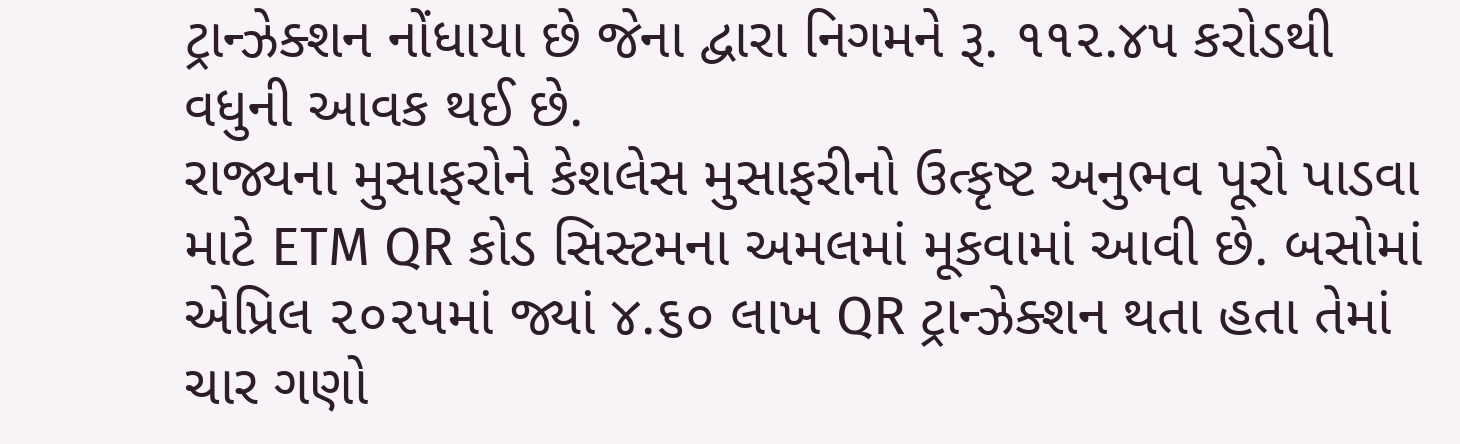ટ્રાન્ઝેક્શન નોંધાયા છે જેના દ્વારા નિગમને રૂ. ૧૧૨.૪૫ કરોડથી વધુની આવક થઈ છે.
રાજ્યના મુસાફરોને કેશલેસ મુસાફરીનો ઉત્કૃષ્ટ અનુભવ પૂરો પાડવા માટે ETM QR કોડ સિસ્ટમના અમલમાં મૂકવામાં આવી છે. બસોમાં એપ્રિલ ૨૦૨૫માં જ્યાં ૪.૬૦ લાખ QR ટ્રાન્ઝેક્શન થતા હતા તેમાં ચાર ગણો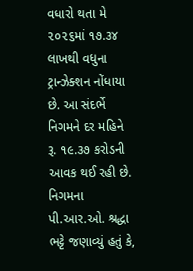વધારો થતા મે ૨૦૨૬માં ૧૭.૩૪ લાખથી વધુના ટ્રાન્ઝેક્શન નોંધાયા છે. આ સંદર્ભે નિગમને દર મહિને રૂ. ૧૯.૩૭ કરોડની આવક થઈ રહી છે.
નિગમના પી.આર.ઓ. શ્રદ્ધા ભટ્ટે જણાવ્યું હતું કે,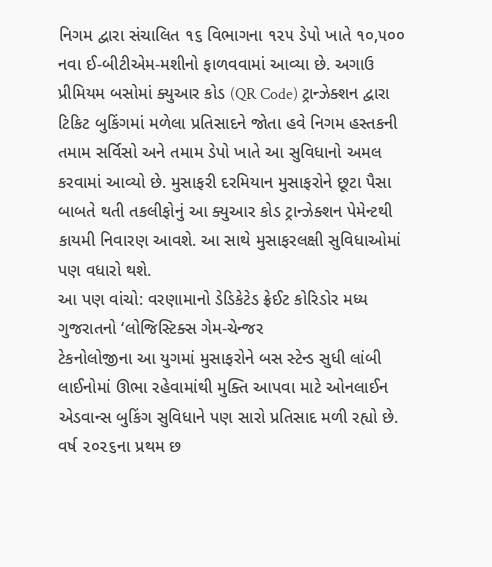નિગમ દ્વારા સંચાલિત ૧૬ વિભાગના ૧૨૫ ડેપો ખાતે ૧૦,૫૦૦ નવા ઈ-બીટીએમ-મશીનો ફાળવવામાં આવ્યા છે. અગાઉ પ્રીમિયમ બસોમાં ક્યુઆર કોડ (QR Code) ટ્રાન્ઝેક્શન દ્વારા ટિકિટ બુકિંગમાં મળેલા પ્રતિસાદને જોતા હવે નિગમ હસ્તકની તમામ સર્વિસો અને તમામ ડેપો ખાતે આ સુવિધાનો અમલ કરવામાં આવ્યો છે. મુસાફરી દરમિયાન મુસાફરોને છૂટા પૈસા બાબતે થતી તકલીફોનું આ ક્યુઆર કોડ ટ્રાન્ઝેક્શન પેમેન્ટથી કાયમી નિવારણ આવશે. આ સાથે મુસાફરલક્ષી સુવિધાઓમાં પણ વધારો થશે.
આ પણ વાંચો: વરણામાનો ડેડિકેટેડ ફ્રેઈટ કોરિડોર મધ્ય ગુજરાતનો ‘લોજિસ્ટિક્સ ગેમ-ચેન્જર
ટેકનોલોજીના આ યુગમાં મુસાફરોને બસ સ્ટેન્ડ સુધી લાંબી લાઈનોમાં ઊભા રહેવામાંથી મુક્તિ આપવા માટે ઓનલાઈન એડવાન્સ બુકિંગ સુવિધાને પણ સારો પ્રતિસાદ મળી રહ્યો છે. વર્ષ ૨૦૨૬ના પ્રથમ છ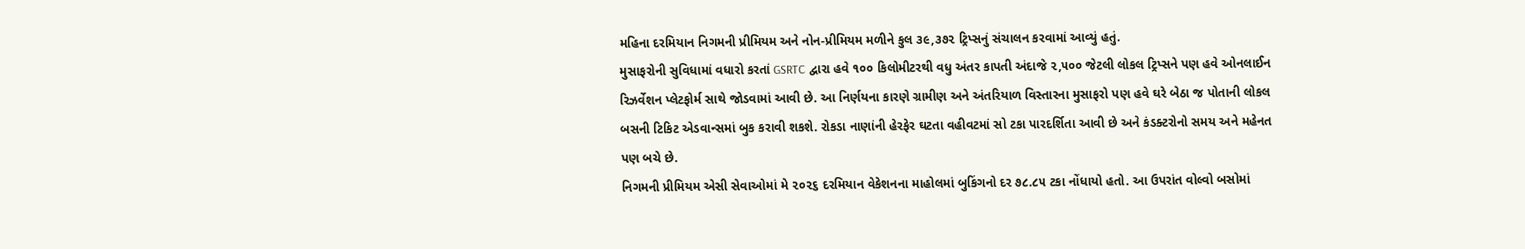મહિના દરમિયાન નિગમની પ્રીમિયમ અને નોન-પ્રીમિયમ મળીને કુલ ૩૯,૩૭૨ ટ્રિપ્સનું સંચાલન કરવામાં આવ્યું હતું.
મુસાફરોની સુવિધામાં વધારો કરતાં GSRTC દ્વારા હવે ૧૦૦ કિલોમીટરથી વધુ અંતર કાપતી અંદાજે ૨,૫૦૦ જેટલી લોકલ ટ્રિપ્સને પણ હવે ઓનલાઈન રિઝર્વેશન પ્લેટફોર્મ સાથે જોડવામાં આવી છે. આ નિર્ણયના કારણે ગ્રામીણ અને અંતરિયાળ વિસ્તારના મુસાફરો પણ હવે ઘરે બેઠા જ પોતાની લોકલ બસની ટિકિટ એડવાન્સમાં બુક કરાવી શકશે. રોકડા નાણાંની હેરફેર ઘટતા વહીવટમાં સો ટકા પારદર્શિતા આવી છે અને કંડક્ટરોનો સમય અને મહેનત પણ બચે છે.
નિગમની પ્રીમિયમ એસી સેવાઓમાં મે ૨૦૨૬ દરમિયાન વેકેશનના માહોલમાં બુકિંગનો દર ૭૮.૮૫ ટકા નોંધાયો હતો. આ ઉપરાંત વોલ્વો બસોમાં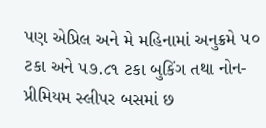પણ એપ્રિલ અને મે મહિનામાં અનુક્રમે ૫૦ ટકા અને ૫૭.૮૧ ટકા બુકિંગ તથા નોન-પ્રીમિયમ સ્લીપર બસમાં છ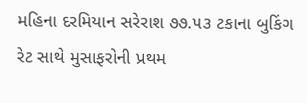મહિના દરમિયાન સરેરાશ ૭૭.૫૩ ટકાના બુકિંગ રેટ સાથે મુસાફરોની પ્રથમ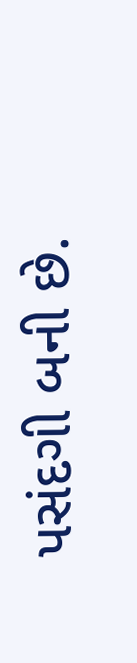પસંદગી બની છે.